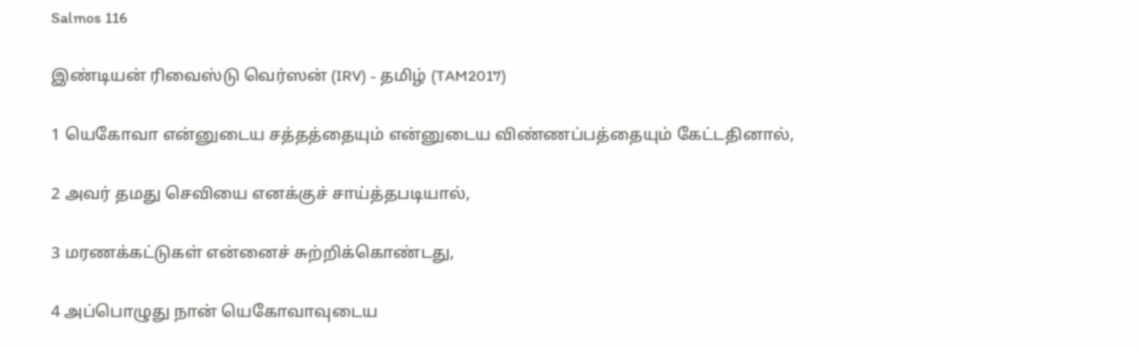Salmos 116

இண்டியன் ரிவைஸ்டு வெர்ஸன் (IRV) - தமிழ் (TAM2017)

1 யெகோவா என்னுடைய சத்தத்தையும் என்னுடைய விண்ணப்பத்தையும் கேட்டதினால்,

2 அவர் தமது செவியை எனக்குச் சாய்த்தபடியால்,

3 மரணக்கட்டுகள் என்னைச் சுற்றிக்கொண்டது,

4 அப்பொழுது நான் யெகோவாவுடைய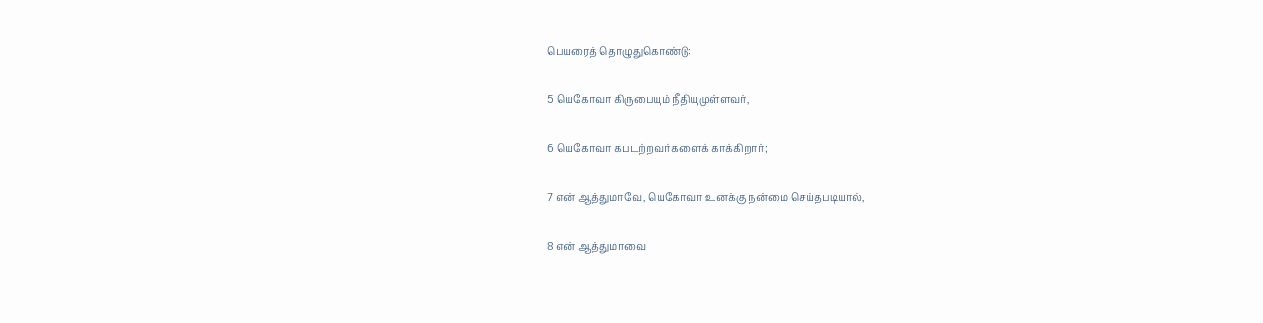பெயரைத் தொழுதுகொண்டு:

5 யெகோவா கிருபையும் நீதியுமுள்ளவர்,

6 யெகோவா கபடற்றவர்களைக் காக்கிறார்;

7 என் ஆத்துமாவே, யெகோவா உனக்கு நன்மை செய்தபடியால்,

8 என் ஆத்துமாவை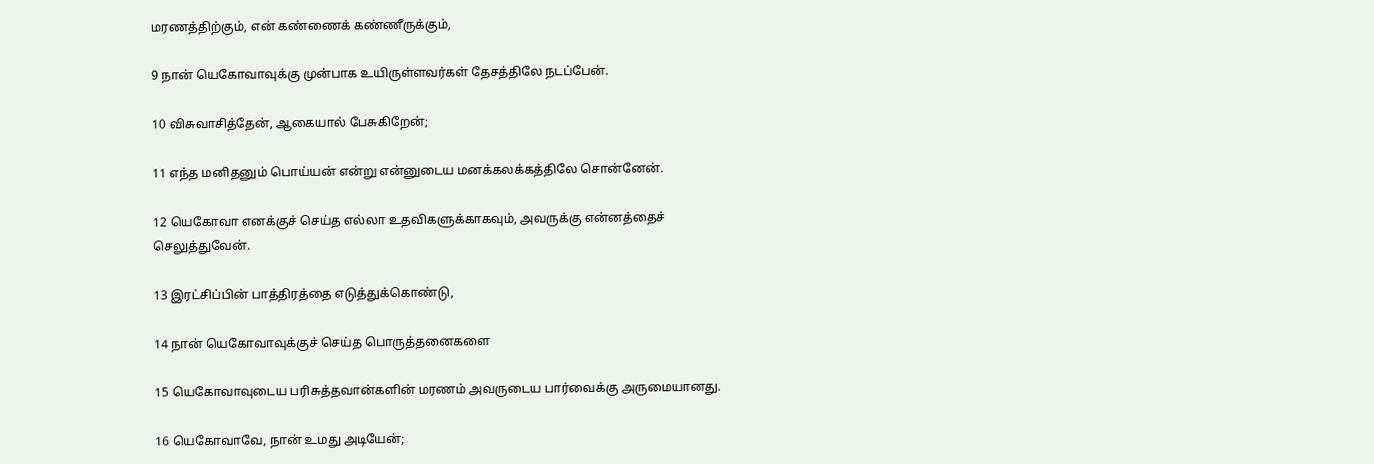மரணத்திற்கும், என் கண்ணைக் கண்ணீருக்கும்,

9 நான் யெகோவாவுக்கு முன்பாக உயிருள்ளவர்கள் தேசத்திலே நடப்பேன்.

10 விசுவாசித்தேன், ஆகையால் பேசுகிறேன்;

11 எந்த மனிதனும் பொய்யன் என்று என்னுடைய மனக்கலக்கத்திலே சொன்னேன்.

12 யெகோவா எனக்குச் செய்த எல்லா உதவிகளுக்காகவும், அவருக்கு என்னத்தைச் செலுத்துவேன்.

13 இரட்சிப்பின் பாத்திரத்தை எடுத்துக்கொண்டு,

14 நான் யெகோவாவுக்குச் செய்த பொருத்தனைகளை

15 யெகோவாவுடைய பரிசுத்தவான்களின் மரணம் அவருடைய பார்வைக்கு அருமையானது.

16 யெகோவாவே, நான் உமது அடியேன்;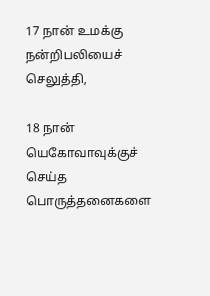17 நான் உமக்கு நன்றிபலியைச் செலுத்தி,

18 நான் யெகோவாவுக்குச் செய்த பொருத்தனைகளை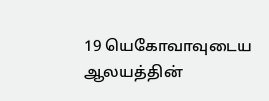19 யெகோவாவுடைய ஆலயத்தின்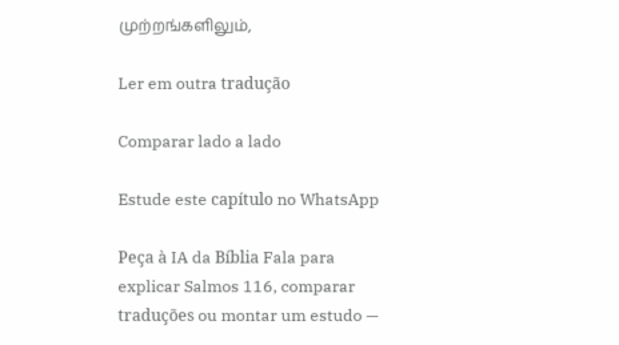முற்றங்களிலும்,

Ler em outra tradução

Comparar lado a lado

Estude este capítulo no WhatsApp

Peça à IA da Bíblia Fala para explicar Salmos 116, comparar traduções ou montar um estudo —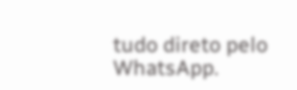tudo direto pelo WhatsApp.